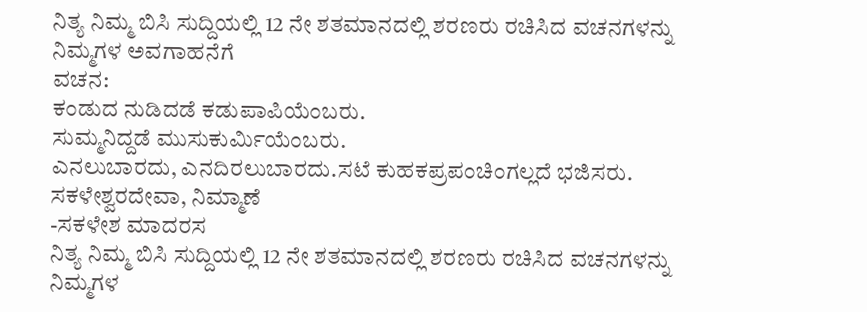ನಿತ್ಯ ನಿಮ್ಮ ಬಿಸಿ ಸುದ್ದಿಯಲ್ಲಿ 12 ನೇ ಶತಮಾನದಲ್ಲಿ ಶರಣರು ರಚಿಸಿದ ವಚನಗಳನ್ನು ನಿಮ್ಮಗಳ ಅವಗಾಹನೆಗೆ
ವಚನ:
ಕಂಡುದ ನುಡಿದಡೆ ಕಡುಪಾಪಿಯೆಂಬರು.
ಸುಮ್ಮನಿದ್ದಡೆ ಮುಸುಕುರ್ಮಿಯೆಂಬರು.
ಎನಲುಬಾರದು, ಎನದಿರಲುಬಾರದು.ಸಟೆ ಕುಹಕಪ್ರಪಂಚಿಂಗಲ್ಲದೆ ಭಜಿಸರು. ಸಕಳೇಶ್ವರದೇವಾ, ನಿಮ್ಮಾಣೆ
-ಸಕಳೇಶ ಮಾದರಸ
ನಿತ್ಯ ನಿಮ್ಮ ಬಿಸಿ ಸುದ್ದಿಯಲ್ಲಿ 12 ನೇ ಶತಮಾನದಲ್ಲಿ ಶರಣರು ರಚಿಸಿದ ವಚನಗಳನ್ನು ನಿಮ್ಮಗಳ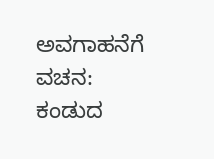ಅವಗಾಹನೆಗೆ
ವಚನ:
ಕಂಡುದ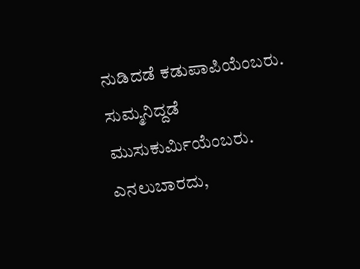ನುಡಿದಡೆ ಕಡುಪಾಪಿಯೆಂಬರು.
ಸುಮ್ಮನಿದ್ದಡೆ ಮುಸುಕುರ್ಮಿಯೆಂಬರು.
ಎನಲುಬಾರದು,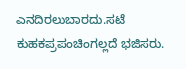ಎನದಿರಲುಬಾರದು.ಸಟೆ ಕುಹಕಪ್ರಪಂಚಿಂಗಲ್ಲದೆ ಭಜಿಸರು.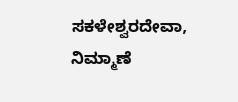ಸಕಳೇಶ್ವರದೇವಾ, ನಿಮ್ಮಾಣೆ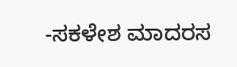-ಸಕಳೇಶ ಮಾದರಸ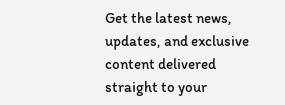Get the latest news, updates, and exclusive content delivered straight to your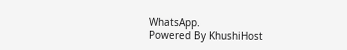WhatsApp.
Powered By KhushiHost